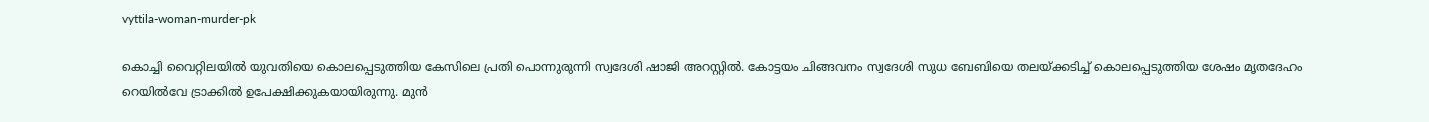vyttila-woman-murder-pk

കൊച്ചി വൈറ്റിലയിൽ യുവതിയെ കൊലപ്പെടുത്തിയ കേസിലെ പ്രതി പൊന്നുരുന്നി സ്വദേശി ഷാജി അറസ്റ്റില്‍. കോട്ടയം ചിങ്ങവനം സ്വദേശി സുധ ബേബിയെ തലയ്ക്കടിച്ച് കൊലപ്പെടുത്തിയ ശേഷം മൃതദേഹം റെയിൽവേ ട്രാക്കിൽ ഉപേക്ഷിക്കുകയായിരുന്നു. മുൻ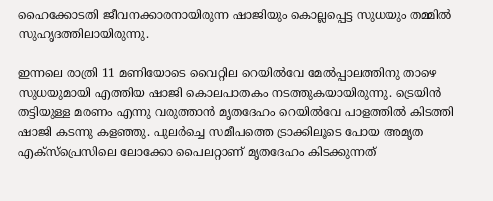ഹൈക്കോടതി ജീവനക്കാരനായിരുന്ന ഷാജിയും കൊല്ലപ്പെട്ട സുധയും തമ്മിൽ സുഹൃദത്തിലായിരുന്നു.

ഇന്നലെ രാത്രി 11 മണിയോടെ വൈറ്റില റെയിൽവേ മേൽപ്പാലത്തിനു താഴെ സുധയുമായി എത്തിയ ഷാജി കൊലപാതകം നടത്തുകയായിരുന്നു. ട്രെയിൻ തട്ടിയുള്ള മരണം എന്നു വരുത്താൻ മൃതദേഹം റെയിൽവേ പാളത്തിൽ കിടത്തി ഷാജി കടന്നു കളഞ്ഞു. പുലർച്ചെ സമീപത്തെ ട്രാക്കിലൂടെ പോയ അമൃത എക്സ്പ്രെസിലെ ലോക്കോ പൈലറ്റാണ് മൃതദേഹം കിടക്കുന്നത്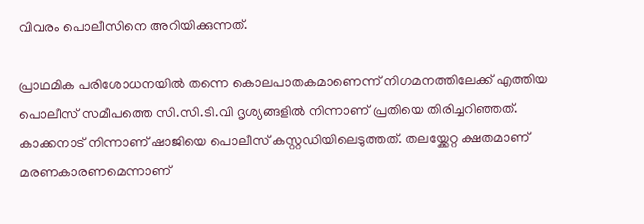വിവരം പൊലീസിനെ അറിയിക്കുന്നത്.

പ്രാഥമിക പരിശോധനയിൽ തന്നെ കൊലപാതകമാണെന്ന് നിഗമനത്തിലേക്ക് എത്തിയ പൊലീസ് സമീപത്തെ സി.സി.ടി.വി ദൃശ്യങ്ങളിൽ നിന്നാണ് പ്രതിയെ തിരിച്ചറിഞ്ഞത്. കാക്കനാട് നിന്നാണ് ഷാജിയെ പൊലീസ് കസ്റ്റഡിയിലെടുത്തത്. തലയ്ക്കേറ്റ ക്ഷതമാണ് മരണകാരണമെന്നാണ്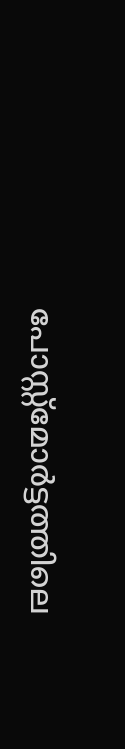പോസ്റ്റ്മോർട്ടത്തിലെ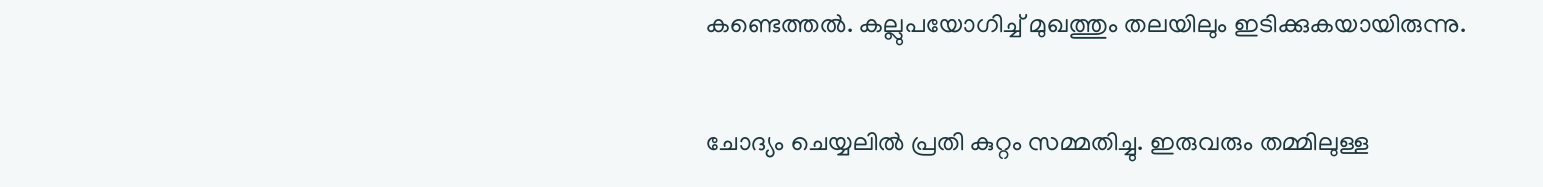കണ്ടെത്തൽ. കല്ലുപയോഗിച്ച് മുഖത്തും തലയിലും ഇടിക്കുകയായിരുന്നു.

ചോദ്യം ചെയ്യലിൽ പ്രതി കുറ്റം സമ്മതിച്ചു. ഇരുവരും തമ്മിലുള്ള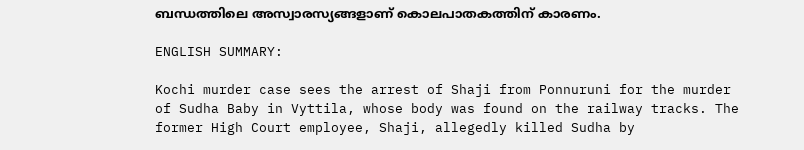ബന്ധത്തിലെ അസ്വാരസ്യങ്ങളാണ് കൊലപാതകത്തിന് കാരണം.

ENGLISH SUMMARY:

Kochi murder case sees the arrest of Shaji from Ponnuruni for the murder of Sudha Baby in Vyttila, whose body was found on the railway tracks. The former High Court employee, Shaji, allegedly killed Sudha by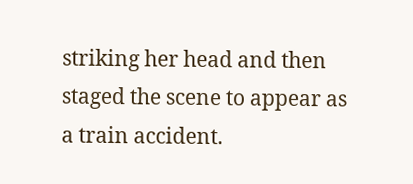striking her head and then staged the scene to appear as a train accident.